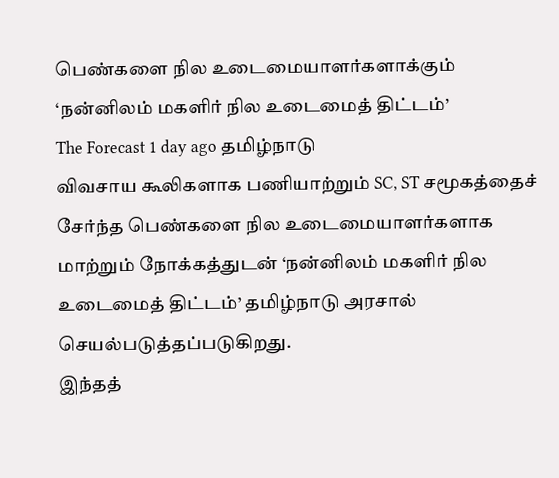பெண்களை நில உடைமையாளர்களாக்கும் ‘நன்னிலம் மகளிர் நில உடைமைத் திட்டம்’
The Forecast 1 day ago தமிழ்நாடு
விவசாய கூலிகளாக பணியாற்றும் SC, ST சமூகத்தைச் சேர்ந்த பெண்களை நில உடைமையாளர்களாக மாற்றும் நோக்கத்துடன் ‘நன்னிலம் மகளிர் நில உடைமைத் திட்டம்’ தமிழ்நாடு அரசால் செயல்படுத்தப்படுகிறது.
இந்தத்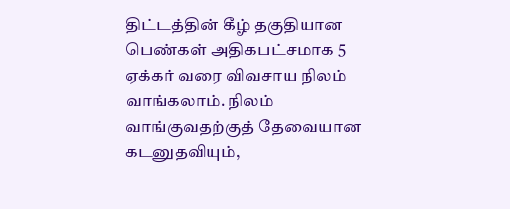திட்டத்தின் கீழ் தகுதியான பெண்கள் அதிகபட்சமாக 5 ஏக்கர் வரை விவசாய நிலம் வாங்கலாம். நிலம் வாங்குவதற்குத் தேவையான கடனுதவியும்,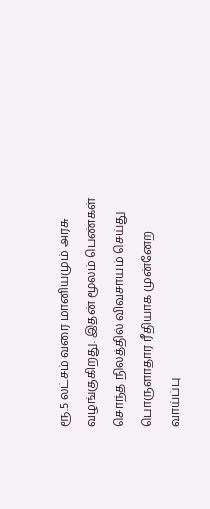ரூ.5 லட்சம் வரை மானியமும் அரசு வழங்குகிறது. இதன் மூலம் பெண்கள் சொந்த நிலத்தில் விவசாயம் செய்து பொருளாதார ரீதியாக முன்னேற வாய்ப்பு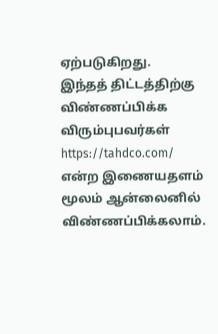ஏற்படுகிறது.
இந்தத் திட்டத்திற்கு விண்ணப்பிக்க விரும்புபவர்கள் https://tahdco.com/ என்ற இணையதளம் மூலம் ஆன்லைனில் விண்ணப்பிக்கலாம்.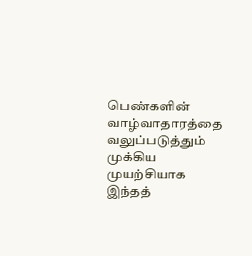பெண்களின் வாழ்வாதாரத்தை வலுப்படுத்தும் முக்கிய முயற்சியாக இந்தத்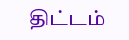திட்டம்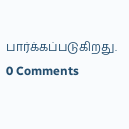பார்க்கப்படுகிறது.
0 Comments